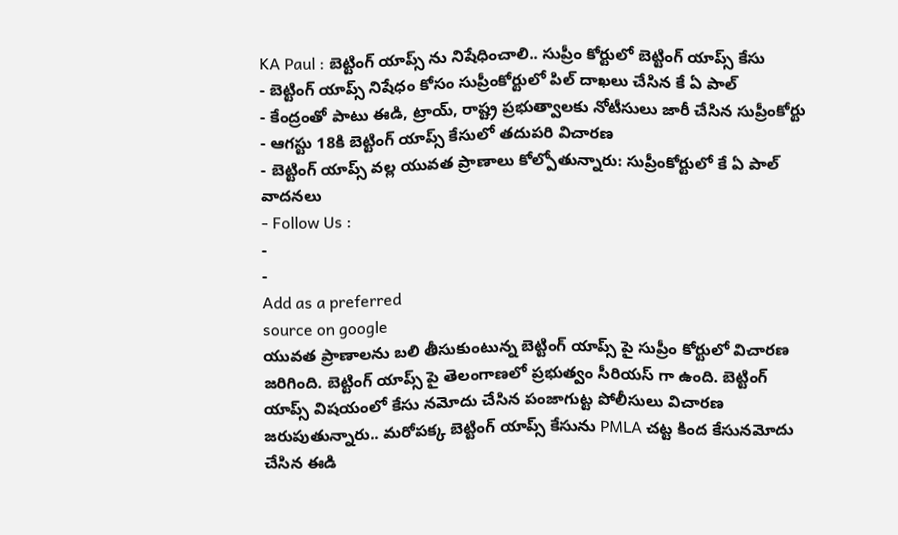KA Paul : బెట్టింగ్ యాప్స్ ను నిషేధించాలి.. సుప్రీం కోర్టులో బెట్టింగ్ యాప్స్ కేసు
- బెట్టింగ్ యాప్స్ నిషేధం కోసం సుప్రీంకోర్టులో పిల్ దాఖలు చేసిన కే ఏ పాల్
- కేంద్రంతో పాటు ఈడి, ట్రాయ్, రాష్ట్ర ప్రభుత్వాలకు నోటీసులు జారీ చేసిన సుప్రీంకోర్టు
- ఆగస్టు 18కి బెట్టింగ్ యాప్స్ కేసులో తదుపరి విచారణ
- బెట్టింగ్ యాప్స్ వల్ల యువత ప్రాణాలు కోల్పోతున్నారు: సుప్రీంకోర్టులో కే ఏ పాల్ వాదనలు
- Follow Us :
-
-
Add as a preferred
source on google
యువత ప్రాణాలను బలి తీసుకుంటున్న బెట్టింగ్ యాప్స్ పై సుప్రీం కోర్టులో విచారణ జరిగింది. బెట్టింగ్ యాప్స్ పై తెలంగాణలో ప్రభుత్వం సీరియస్ గా ఉంది. బెట్టింగ్ యాప్స్ విషయంలో కేసు నమోదు చేసిన పంజాగుట్ట పోలీసులు విచారణ జరుపుతున్నారు.. మరోపక్క బెట్టింగ్ యాప్స్ కేసును PMLA చట్ట కింద కేసునమోదు చేసిన ఈడి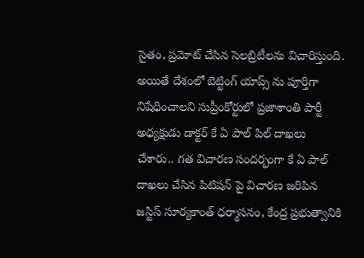సైతం, ప్రమోట్ చేసిన సెలబ్రిటీలను విచారిస్తుంది. అయితే దేశంలో బెట్టింగ్ యాప్స్ ను పూర్తిగా నిషేధించాలని సుప్రీంకోర్టులో ప్రజాశాంతి పార్టీ అధ్యక్షుడు డాక్టర్ కే ఏ పాల్ పిల్ దాఖలు చేశారు.. గత విచారణ సందర్భంగా కే ఏ పాల్ దాఖలు చేసిన పిటిషన్ పై విచారణ జరిపిన జస్టిస్ సూర్యకాంత్ ధర్మాసనం, కేంద్ర ప్రభుత్వానికి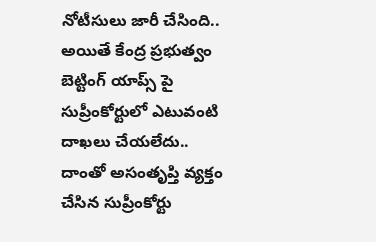నోటీసులు జారీ చేసింది.. అయితే కేంద్ర ప్రభుత్వం బెట్టింగ్ యాప్స్ పై సుప్రీంకోర్టులో ఎటువంటి దాఖలు చేయలేదు.. దాంతో అసంతృప్తి వ్యక్తం చేసిన సుప్రీంకోర్టు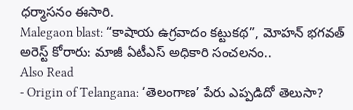ధర్మాసనం ఈసారి.
Malegaon blast: “కాషాయ ఉగ్రవాదం కట్టుకథ”, మోహన్ భగవత్ అరెస్ట్ కోరారు: మాజీ ఏటీఎస్ అధికారి సంచలనం..
Also Read
- Origin of Telangana: ‘తెలంగాణ’ పేరు ఎప్పడిదో తెలుసా?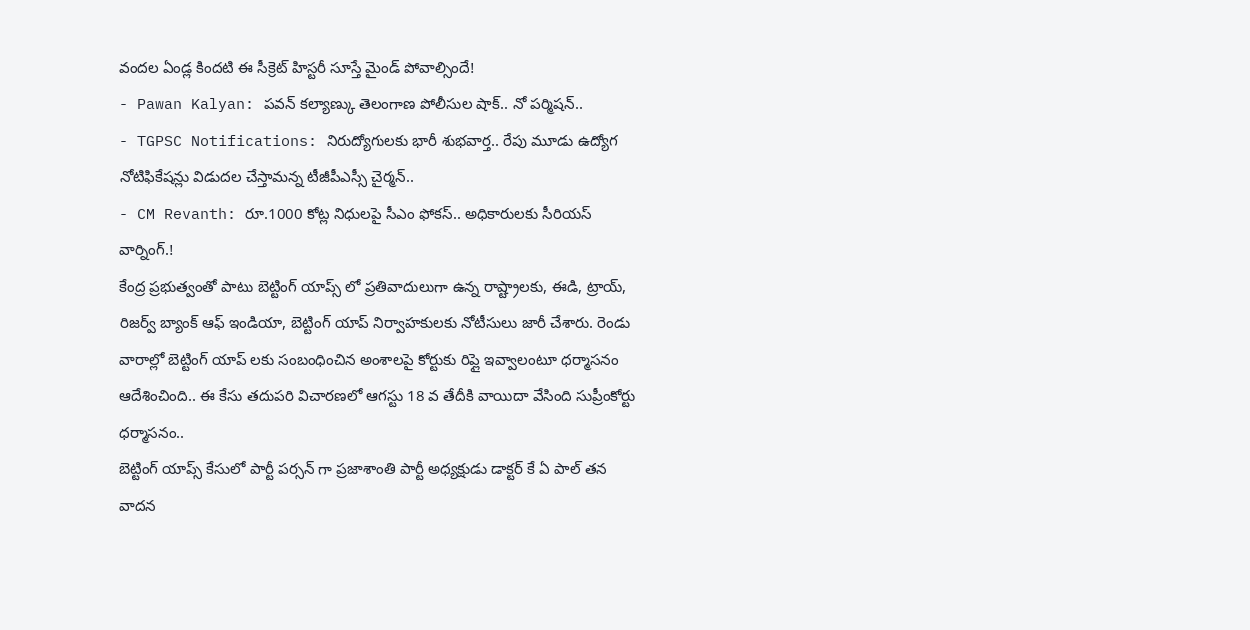వందల ఏండ్ల కిందటి ఈ సీక్రెట్ హిస్టరీ సూస్తే మైండ్ పోవాల్సిందే!
- Pawan Kalyan: పవన్ కల్యాణ్కు తెలంగాణ పోలీసుల షాక్.. నో పర్మిషన్..
- TGPSC Notifications: నిరుద్యోగులకు భారీ శుభవార్త.. రేపు మూడు ఉద్యోగ నోటిఫికేషన్లు విడుదల చేస్తామన్న టీజీపీఎస్సీ చైర్మన్..
- CM Revanth: రూ.1000 కోట్ల నిధులపై సీఎం ఫోకస్.. అధికారులకు సీరియస్ వార్నింగ్.!
కేంద్ర ప్రభుత్వంతో పాటు బెట్టింగ్ యాప్స్ లో ప్రతివాదులుగా ఉన్న రాష్ట్రాలకు, ఈడి, ట్రాయ్, రిజర్వ్ బ్యాంక్ ఆఫ్ ఇండియా, బెట్టింగ్ యాప్ నిర్వాహకులకు నోటీసులు జారీ చేశారు. రెండు వారాల్లో బెట్టింగ్ యాప్ లకు సంబంధించిన అంశాలపై కోర్టుకు రిప్లై ఇవ్వాలంటూ ధర్మాసనం ఆదేశించింది.. ఈ కేసు తదుపరి విచారణలో ఆగస్టు 18 వ తేదీకి వాయిదా వేసింది సుప్రీంకోర్టు ధర్మాసనం..
బెట్టింగ్ యాప్స్ కేసులో పార్టీ పర్సన్ గా ప్రజాశాంతి పార్టీ అధ్యక్షుడు డాక్టర్ కే ఏ పాల్ తన వాదన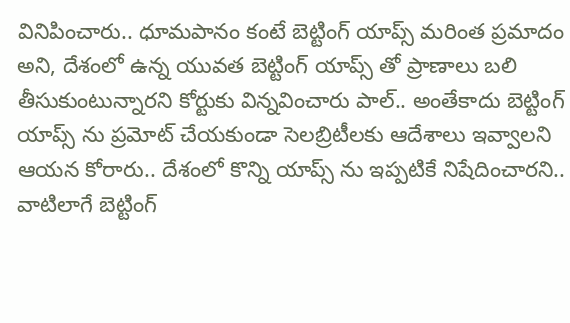వినిపించారు.. ధూమపానం కంటే బెట్టింగ్ యాప్స్ మరింత ప్రమాదం అని, దేశంలో ఉన్న యువత బెట్టింగ్ యాప్స్ తో ప్రాణాలు బలి తీసుకుంటున్నారని కోర్టుకు విన్నవించారు పాల్.. అంతేకాదు బెట్టింగ్ యాప్స్ ను ప్రమోట్ చేయకుండా సెలబ్రిటీలకు ఆదేశాలు ఇవ్వాలని ఆయన కోరారు.. దేశంలో కొన్ని యాప్స్ ను ఇప్పటికే నిషేదించారని.. వాటిలాగే బెట్టింగ్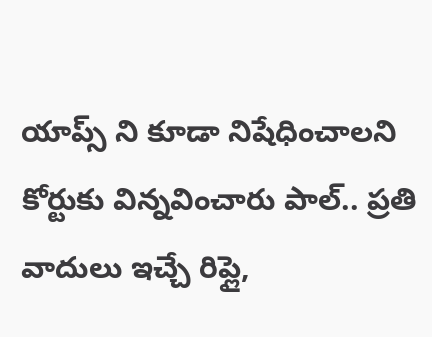యాప్స్ ని కూడా నిషేధించాలని కోర్టుకు విన్నవించారు పాల్.. ప్రతి వాదులు ఇచ్చే రిప్లై,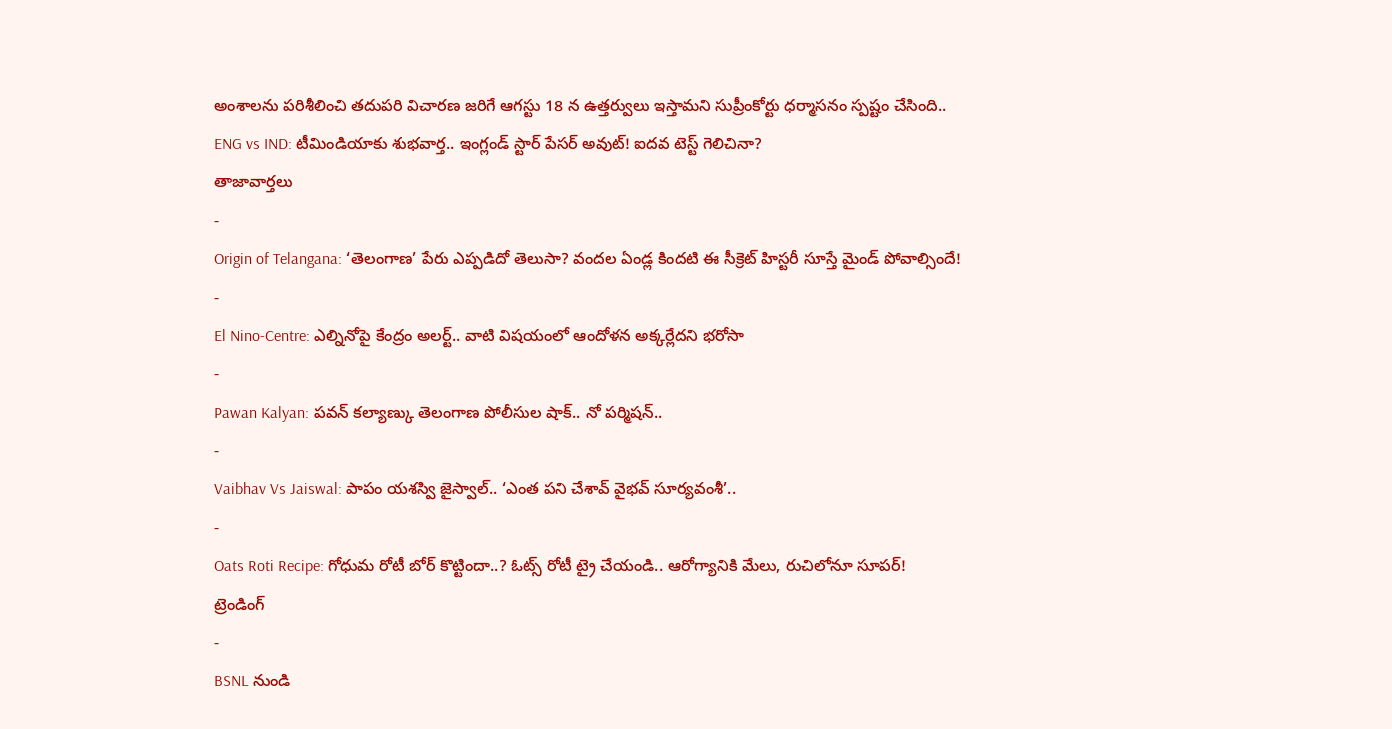అంశాలను పరిశీలించి తదుపరి విచారణ జరిగే ఆగస్టు 18 న ఉత్తర్వులు ఇస్తామని సుప్రీంకోర్టు ధర్మాసనం స్పష్టం చేసింది..
ENG vs IND: టీమిండియాకు శుభవార్త.. ఇంగ్లండ్ స్టార్ పేసర్ అవుట్! ఐదవ టెస్ట్ గెలిచినా?
తాజావార్తలు
-
Origin of Telangana: ‘తెలంగాణ’ పేరు ఎప్పడిదో తెలుసా? వందల ఏండ్ల కిందటి ఈ సీక్రెట్ హిస్టరీ సూస్తే మైండ్ పోవాల్సిందే!
-
El Nino-Centre: ఎల్నినోపై కేంద్రం అలర్ట్.. వాటి విషయంలో ఆందోళన అక్కర్లేదని భరోసా
-
Pawan Kalyan: పవన్ కల్యాణ్కు తెలంగాణ పోలీసుల షాక్.. నో పర్మిషన్..
-
Vaibhav Vs Jaiswal: పాపం యశస్వి జైస్వాల్.. ‘ఎంత పని చేశావ్ వైభవ్ సూర్యవంశీ’..
-
Oats Roti Recipe: గోధుమ రోటీ బోర్ కొట్టిందా..? ఓట్స్ రోటీ ట్రై చేయండి.. ఆరోగ్యానికి మేలు, రుచిలోనూ సూపర్!
ట్రెండింగ్
-
BSNL నుండి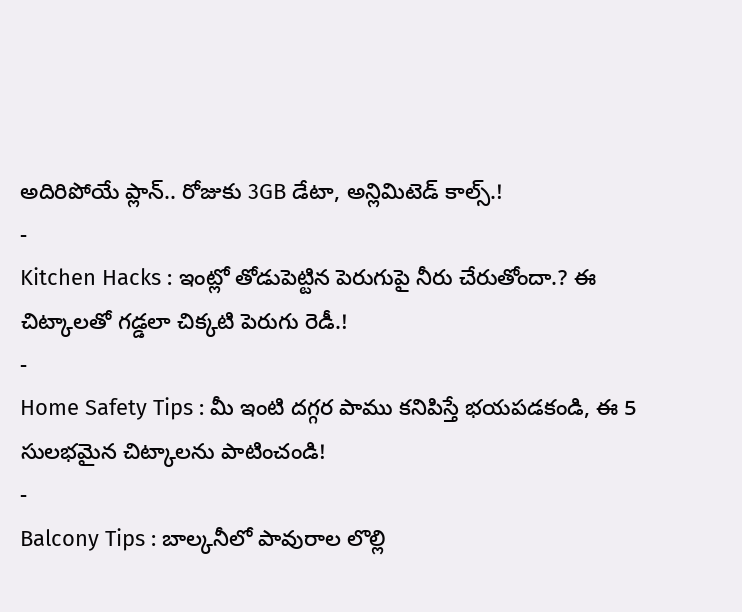అదిరిపోయే ప్లాన్.. రోజుకు 3GB డేటా, అన్లిమిటెడ్ కాల్స్.!
-
Kitchen Hacks : ఇంట్లో తోడుపెట్టిన పెరుగుపై నీరు చేరుతోందా.? ఈ చిట్కాలతో గడ్డలా చిక్కటి పెరుగు రెడీ.!
-
Home Safety Tips : మీ ఇంటి దగ్గర పాము కనిపిస్తే భయపడకండి, ఈ 5 సులభమైన చిట్కాలను పాటించండి!
-
Balcony Tips : బాల్కనీలో పావురాల లొల్లి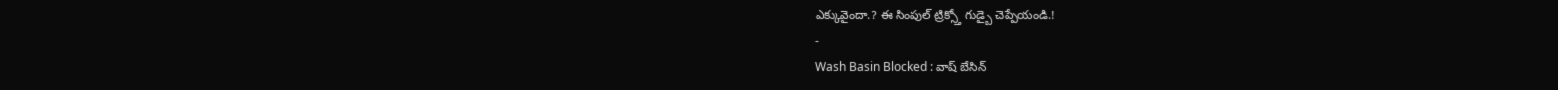ఎక్కువైందా.? ఈ సింపుల్ ట్రిక్స్తో గుడ్బై చెప్పేయండి.!
-
Wash Basin Blocked : వాష్ బేసిన్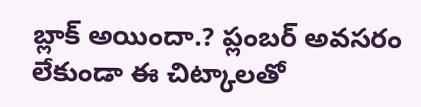బ్లాక్ అయిందా.? ప్లంబర్ అవసరం లేకుండా ఈ చిట్కాలతో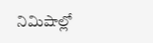నిమిషాల్లో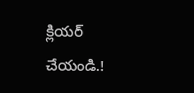క్లియర్ చేయండి.!